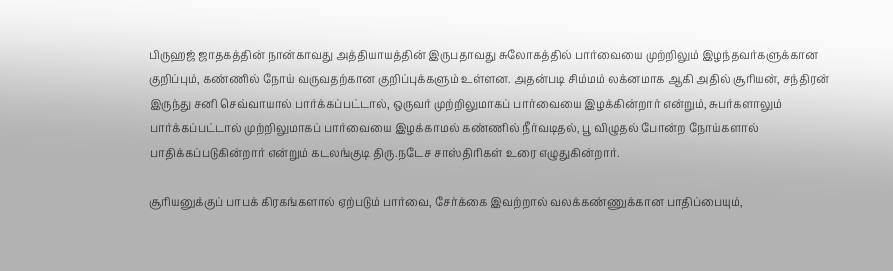பிருஹஜ் ஜாதகத்தின் நான்காவது அத்தியாயத்தின் இருபதாவது சுலோகத்தில் பார்வையை முற்றிலும் இழந்தவர்களுக்கான குறிப்பும், கண்ணில் நோய் வருவதற்கான குறிப்புக்களும் உள்ளன. அதன்படி சிம்மம் லக்னமாக ஆகி அதில் சூரியன், சந்திரன் இருந்து சனி செவ்வாயால் பார்க்கப்பட்டால், ஒருவர் முற்றிலுமாகப் பார்வையை இழக்கின்றார் என்றும், சுபர்களாலும் பார்க்கப்பட்டால் முற்றிலுமாகப் பார்வையை இழக்காமல் கண்ணில் நீர்வடிதல், பூ விழுதல் போன்ற நோய்களால் பாதிக்கப்படுகின்றார் என்றும் கடலங்குடி திரு.நடேச சாஸ்திரிகள் உரை எழுதுகின்றார்.

சூரியனுக்குப் பாபக் கிரகங்களால் ஏற்படும் பார்வை, சேர்க்கை இவற்றால் வலக்கண்ணுக்கான பாதிப்பையும்,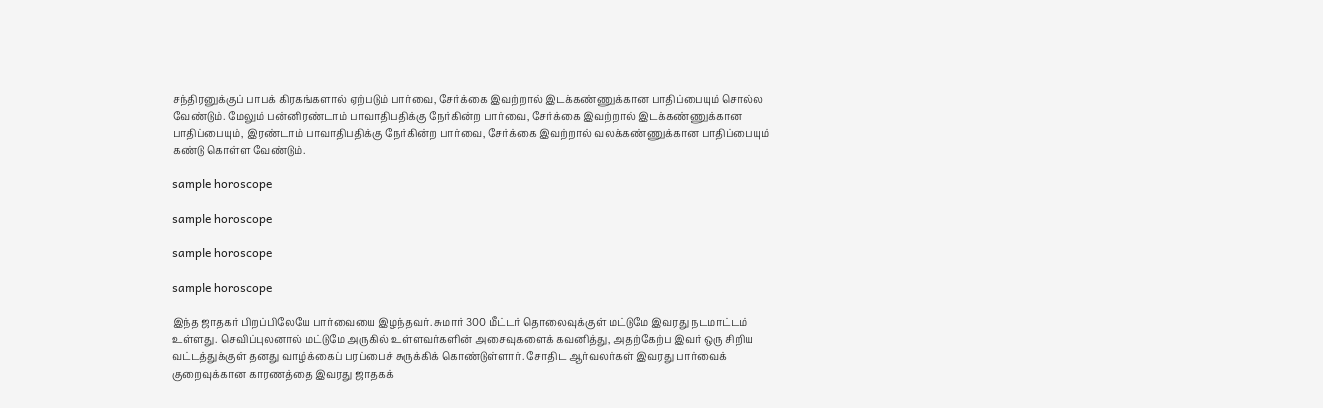சந்திரனுக்குப் பாபக் கிரகங்களால் ஏற்படும் பார்வை, சேர்க்கை இவற்றால் இடக்கண்ணுக்கான பாதிப்பையும் சொல்ல வேண்டும். மேலும் பன்னிரண்டாம் பாவாதிபதிக்கு நேர்கின்ற பார்வை, சேர்க்கை இவற்றால் இடக்கண்ணுக்கான பாதிப்பையும், இரண்டாம் பாவாதிபதிக்கு நேர்கின்ற பார்வை, சேர்க்கை இவற்றால் வலக்கண்ணுக்கான பாதிப்பையும் கண்டு கொள்ள வேண்டும்.

sample horoscope

sample horoscope

sample horoscope

sample horoscope

இந்த ஜாதகர் பிறப்பிலேயே பார்வையை இழந்தவர். சுமார் 300 மீட்டர் தொலைவுக்குள் மட்டுமே இவரது நடமாட்டம் உள்ளது. செவிப்புலனால் மட்டுமே அருகில் உள்ளவர்களின் அசைவுகளைக் கவனித்து, அதற்கேற்ப இவர் ஒரு சிறிய வட்டத்துக்குள் தனது வாழ்க்கைப் பரப்பைச் சுருக்கிக் கொண்டுள்ளார். சோதிட ஆர்வலர்கள் இவரது பார்வைக் குறைவுக்கான காரணத்தை இவரது ஜாதகக்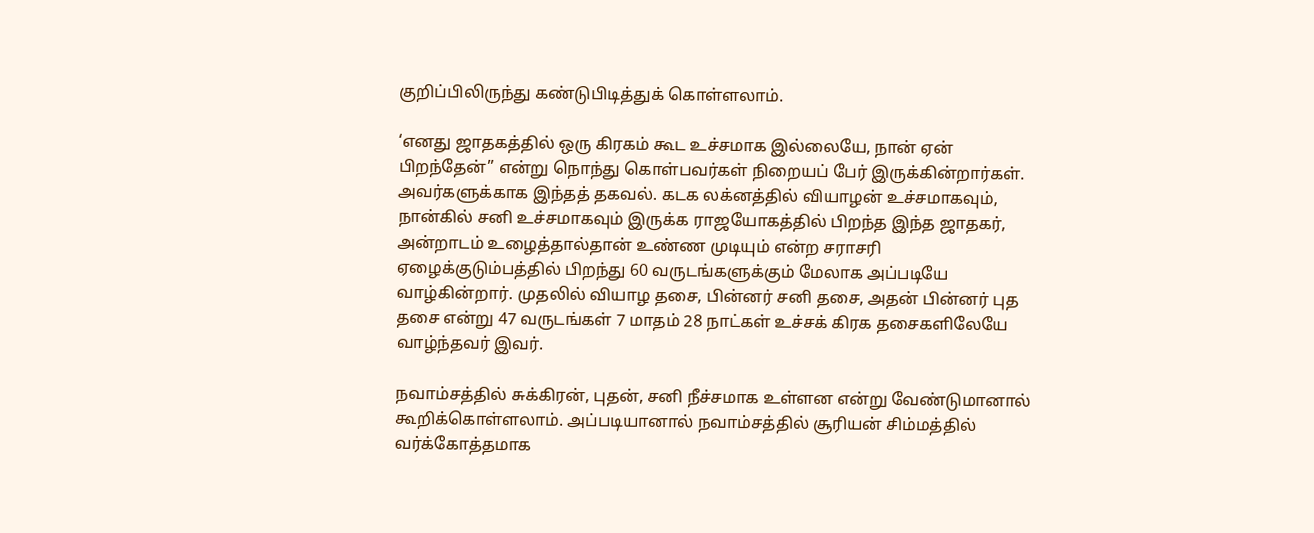குறிப்பிலிருந்து கண்டுபிடித்துக் கொள்ளலாம்.

‘எனது ஜாதகத்தில் ஒரு கிரகம் கூட உச்சமாக இல்லையே, நான் ஏன் பிறந்தேன்’’ என்று நொந்து கொள்பவர்கள் நிறையப் பேர் இருக்கின்றார்கள். அவர்களுக்காக இந்தத் தகவல். கடக லக்னத்தில் வியாழன் உச்சமாகவும், நான்கில் சனி உச்சமாகவும் இருக்க ராஜயோகத்தில் பிறந்த இந்த ஜாதகர், அன்றாடம் உழைத்தால்தான் உண்ண முடியும் என்ற சராசரி ஏழைக்குடும்பத்தில் பிறந்து 60 வருடங்களுக்கும் மேலாக அப்படியே வாழ்கின்றார். முதலில் வியாழ தசை, பின்னர் சனி தசை, அதன் பின்னர் புத தசை என்று 47 வருடங்கள் 7 மாதம் 28 நாட்கள் உச்சக் கிரக தசைகளிலேயே வாழ்ந்தவர் இவர்.

நவாம்சத்தில் சுக்கிரன், புதன், சனி நீச்சமாக உள்ளன என்று வேண்டுமானால் கூறிக்கொள்ளலாம். அப்படியானால் நவாம்சத்தில் சூரியன் சிம்மத்தில் வர்க்கோத்தமாக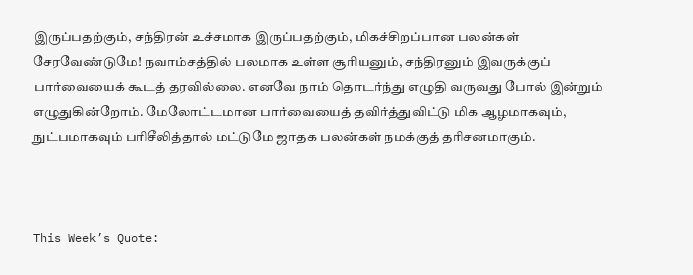இருப்பதற்கும், சந்திரன் உச்சமாக இருப்பதற்கும், மிகச்சிறப்பான பலன்கள் சேரவேண்டுமே! நவாம்சத்தில் பலமாக உள்ள சூரியனும், சந்திரனும் இவருக்குப் பார்வையைக் கூடத் தரவில்லை. எனவே நாம் தொடர்ந்து எழுதி வருவது போல் இன்றும் எழுதுகின்றோம். மேலோட்டமான பார்வையைத் தவிர்த்துவிட்டு மிக ஆழமாகவும், நுட்பமாகவும் பரிசீலித்தால் மட்டுமே ஜாதக பலன்கள் நமக்குத் தரிசனமாகும்.



This Week’s Quote: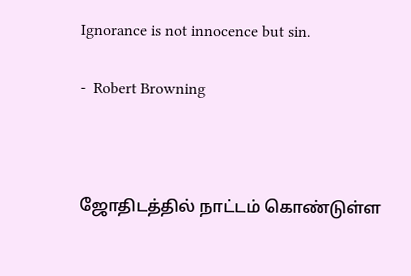Ignorance is not innocence but sin.

-  Robert Browning



ஜோதிடத்தில் நாட்டம் கொண்டுள்ள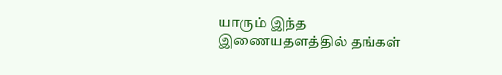யாரும் இந்த இணையதளத்தில் தங்கள்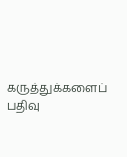கருத்துக்களைப் பதிவு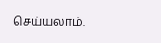செய்யலாம்.